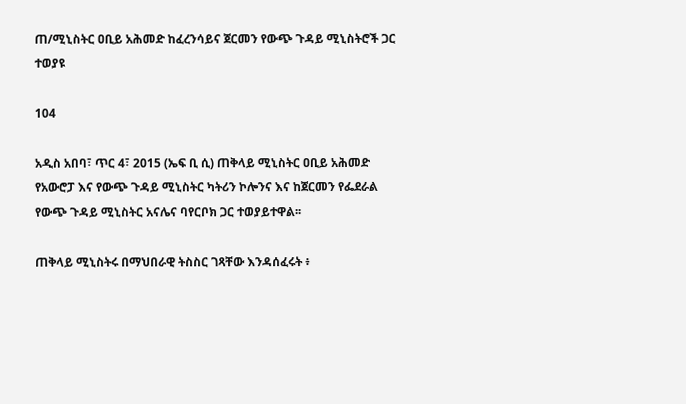ጠ/ሚኒስትር ዐቢይ አሕመድ ከፈረንሳይና ጀርመን የውጭ ጉዳይ ሚኒስትሮች ጋር ተወያዩ

104

አዲስ አበባ፣ ጥር 4፣ 2015 (ኤፍ ቢ ሲ) ጠቅላይ ሚኒስትር ዐቢይ አሕመድ የአውሮፓ እና የውጭ ጉዳይ ሚኒስትር ካትሪን ኮሎንና እና ከጀርመን የፌደራል የውጭ ጉዳይ ሚኒስትር አናሌና ባየርቦክ ጋር ተወያይተዋል፡፡

ጠቅላይ ሚኒስትሩ በማህበራዊ ትስስር ገጻቸው እንዳሰፈሩት ፥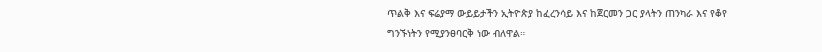ጥልቅ እና ፍሬያማ ውይይታችን ኢትዮጵያ ከፈረንሳይ እና ከጀርመን ጋር ያላትን ጠንካራ እና የቆየ ግንኙነትን የሚያንፀባርቅ ነው ብለዋል።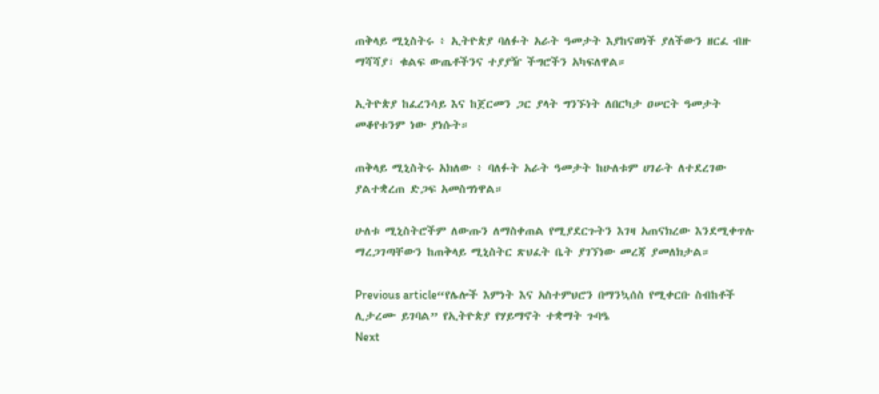ጠቅላይ ሚኒስትሩ ፥ ኢትዮጵያ ባለፉት አራት ዓመታት እያከናወነች ያለችውን ዘርፈ ብዙ ማሻሻያ፣ ቁልፍ ውጤቶችንና ተያያዥ ችግሮችን አካፍለዋል።

ኢትዮጵያ ከፈረንሳይ እና ከጀርመን ጋር ያላት ግንኙነት ለበርካታ ዐሠርት ዓመታት መቆየቱንም ነው ያነሱት።

ጠቅላይ ሚኒስትሩ አክለው ፥ ባለፉት አራት ዓመታት ከሁለቱም ሀገራት ለተደረገው ያልተቋረጠ ድጋፍ አመስግነዋል።

ሁለቱ ሚኒስትሮችም ለውጡን ለማስቀጠል የሚያደርጉትን እገዛ አጠናክረው እንደሚቀጥሉ ማረጋገጣቸውን ከጠቅላይ ሚኒስትር ጽህፈት ቤት ያገኘነው መረጃ ያመለክታል።

Previous article“የሌሎች እምነት እና አስተምህሮን በማንኳሰስ የሚቀርቡ ስብከቶች ሊታረሙ ይገባል” የኢትዮጵያ የሃይማኖት ተቋማት ጉባዔ
Next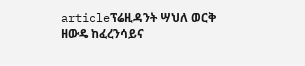articleፕሬዚዳንት ሣህለ ወርቅ ዘውዴ ከፈረንሳይና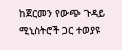ከጀርመን የውጭ ጉዳይ ሚኒስትሮች ጋር ተወያዩ